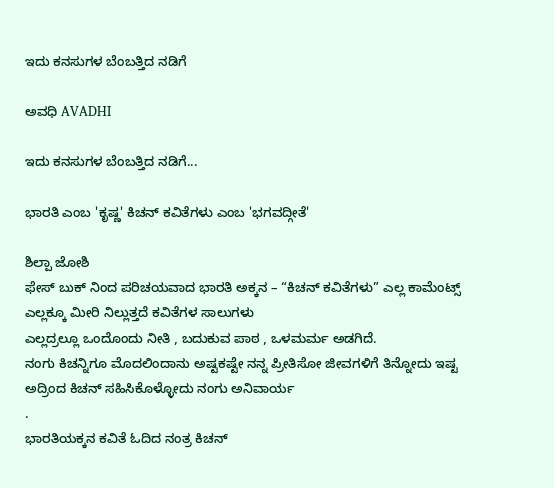ಇದು ಕನಸುಗಳ ಬೆಂಬತ್ತಿದ ನಡಿಗೆ‍

ಅವಧಿ AVADHI

ಇದು ಕನಸುಗಳ ಬೆಂಬತ್ತಿದ ನಡಿಗೆ...

ಭಾರತಿ ಎಂಬ 'ಕೃಷ್ಣ' ಕಿಚನ್ ಕವಿತೆಗಳು ಎಂಬ 'ಭಗವದ್ಗೀತೆ'

ಶಿಲ್ಪಾ ಜೋಶಿ
ಫೇಸ್ ಬುಕ್ ನಿಂದ ಪರಿಚಯವಾದ ಭಾರತಿ ಅಕ್ಕನ – “ಕಿಚನ್ ಕವಿತೆಗಳು” ಎಲ್ಲ ಕಾಮೆಂಟ್ಸ್ ಎಲ್ಲಕ್ಕೂ ಮೀರಿ ನಿಲ್ಲುತ್ತದೆ ಕವಿತೆಗಳ ಸಾಲುಗಳು
ಎಲ್ಲದ್ರಲ್ಲೂ ಒಂದೊಂದು ನೀತಿ , ಬದುಕುವ ಪಾಠ , ಒಳಮರ್ಮ ಅಡಗಿದೆ.
ನಂಗು ಕಿಚನ್ನಿಗೂ ಮೊದಲಿಂದಾನು ಅಷ್ಟಕಷ್ಟೇ ನನ್ನ ಪ್ರೀತಿಸೋ ಜೀವಗಳಿಗೆ ತಿನ್ನೋದು ಇಷ್ಟ ಅದ್ರಿಂದ ಕಿಚನ್ ಸಹಿಸಿಕೊಳ್ಳೋದು ನಂಗು ಅನಿವಾರ್ಯ
.
ಭಾರತಿಯಕ್ಕನ ಕವಿತೆ ಓದಿದ ನಂತ್ರ ಕಿಚನ್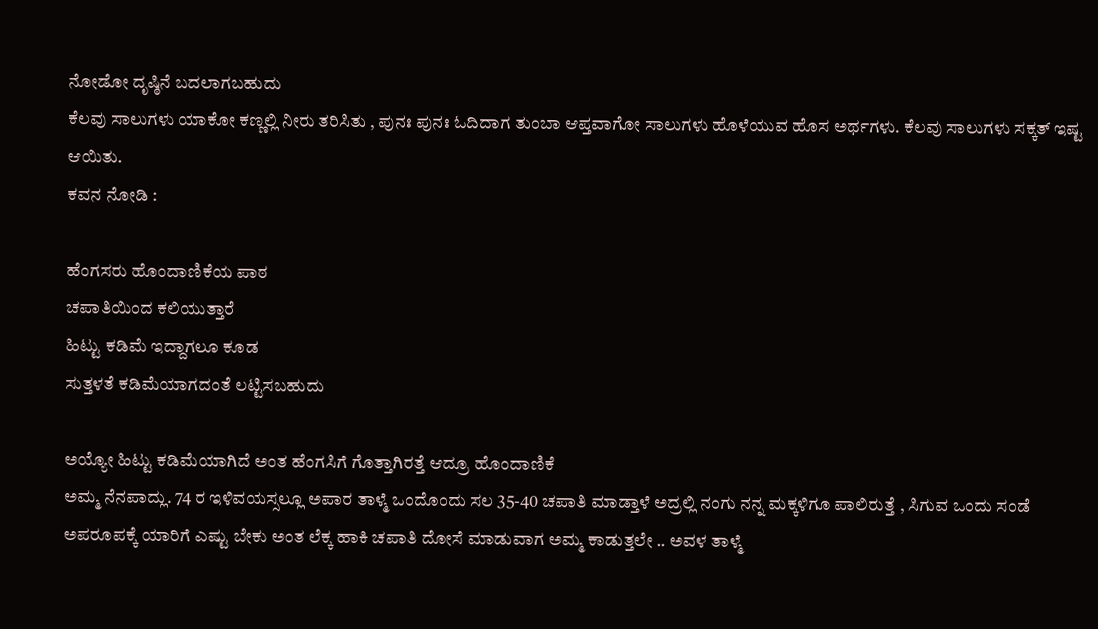ನೋಡೋ ದೃಷ್ಠಿನೆ ಬದಲಾಗಬಹುದು
ಕೆಲವು ಸಾಲುಗಳು ಯಾಕೋ ಕಣ್ಣಲ್ಲಿ ನೀರು ತರಿಸಿತು , ಪುನಃ ಪುನಃ ಓದಿದಾಗ ತುಂಬಾ ಆಪ್ತವಾಗೋ ಸಾಲುಗಳು ಹೊಳೆಯುವ ಹೊಸ ಅರ್ಥಗಳು. ಕೆಲವು ಸಾಲುಗಳು ಸಕ್ಕತ್ ಇಷ್ಟ ಆಯಿತು.
ಕವನ ನೋಡಿ :

ಹೆಂಗಸರು ಹೊಂದಾಣಿಕೆಯ ಪಾಠ
ಚಪಾತಿಯಿಂದ ಕಲಿಯುತ್ತಾರೆ
ಹಿಟ್ಟು ಕಡಿಮೆ ಇದ್ದಾಗಲೂ ಕೂಡ
ಸುತ್ತಳತೆ ಕಡಿಮೆಯಾಗದಂತೆ ಲಟ್ಟಿಸಬಹುದು

ಅಯ್ಯೋ ಹಿಟ್ಟು ಕಡಿಮೆಯಾಗಿದೆ ಅಂತ ಹೆಂಗಸಿಗೆ ಗೊತ್ತಾಗಿರತ್ತೆ ಆದ್ರೂ ಹೊಂದಾಣಿಕೆ
ಅಮ್ಮ ನೆನಪಾದ್ಲು. 74 ರ ಇಳಿವಯಸ್ಸಲ್ಲೂ ಅಪಾರ ತಾಳ್ಮೆ ಒಂದೊಂದು ಸಲ 35-40 ಚಪಾತಿ ಮಾಡ್ತಾಳೆ ಅದ್ರಲ್ಲಿ ನಂಗು ನನ್ನ ಮಕ್ಕಳಿಗೂ ಪಾಲಿರುತ್ತೆ , ಸಿಗುವ ಒಂದು ಸಂಡೆ ಅಪರೂಪಕ್ಕೆ ಯಾರಿಗೆ ಎಷ್ಟು ಬೇಕು ಅಂತ ಲೆಕ್ಕ ಹಾಕಿ ಚಪಾತಿ ದೋಸೆ ಮಾಡುವಾಗ ಅಮ್ಮ ಕಾಡುತ್ತಲೇ .. ಅವಳ ತಾಳ್ಮೆ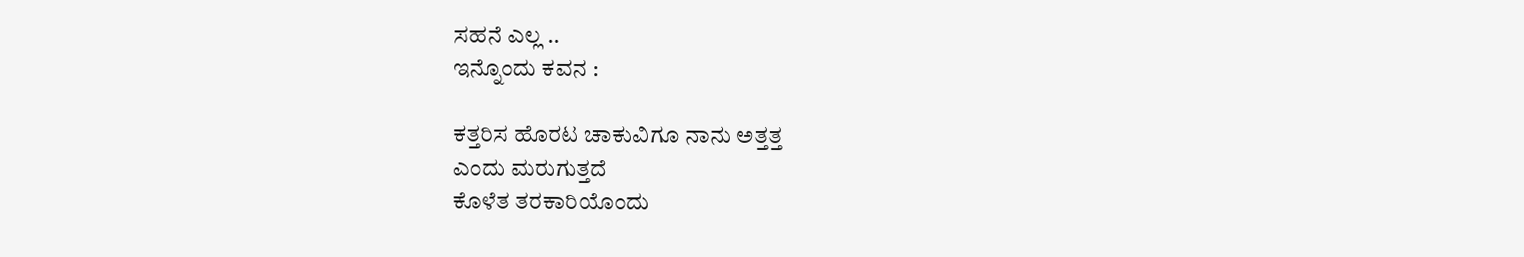ಸಹನೆ ಎಲ್ಲ ..
ಇನ್ನೊಂದು ಕವನ :

ಕತ್ತರಿಸ ಹೊರಟ ಚಾಕುವಿಗೂ ನಾನು ಅತ್ತತ್ತ
ಎಂದು ಮರುಗುತ್ತದೆ
ಕೊಳೆತ ತರಕಾರಿಯೊಂದು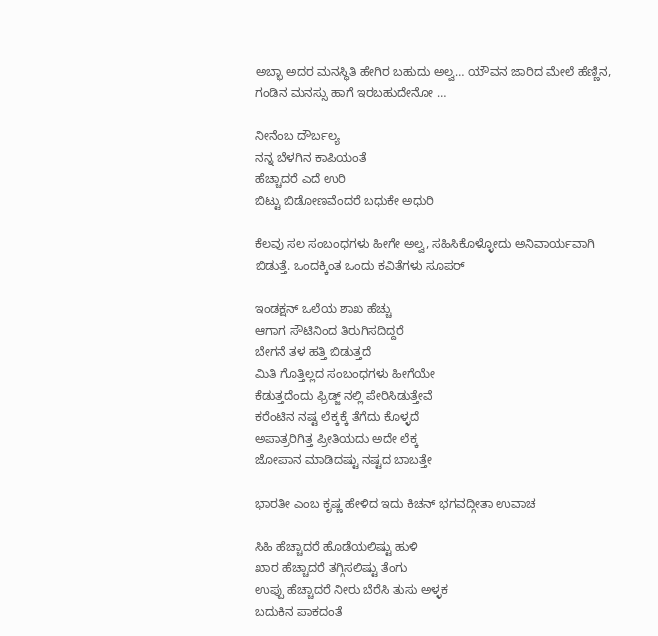ಅಬ್ಭಾ ಅದರ ಮನಸ್ಥಿತಿ ಹೇಗಿರ ಬಹುದು ಅಲ್ವ… ಯೌವನ ಜಾರಿದ ಮೇಲೆ ಹೆಣ್ಣಿನ, ಗಂಡಿನ ಮನಸ್ಸು ಹಾಗೆ ಇರಬಹುದೇನೋ …

ನೀನೆಂಬ ದೌರ್ಬಲ್ಯ
ನನ್ನ ಬೆಳಗಿನ ಕಾಪಿಯಂತೆ
ಹೆಚ್ಚಾದರೆ ಎದೆ ಉರಿ
ಬಿಟ್ಟು ಬಿಡೋಣವೆಂದರೆ ಬಧುಕೇ ಅಧುರಿ

ಕೆಲವು ಸಲ ಸಂಬಂಧಗಳು ಹೀಗೇ ಅಲ್ವ, ಸಹಿಸಿಕೊಳ್ಳೋದು ಅನಿವಾರ್ಯವಾಗಿ ಬಿಡುತ್ತೆ. ಒಂದಕ್ಕಿಂತ ಒಂದು ಕವಿತೆಗಳು ಸೂಪರ್

ಇಂಡಕ್ಷನ್ ಒಲೆಯ ಶಾಖ ಹೆಚ್ಚು
ಆಗಾಗ ಸೌಟಿನಿಂದ ತಿರುಗಿಸದಿದ್ದರೆ
ಬೇಗನೆ ತಳ ಹತ್ತಿ ಬಿಡುತ್ತದೆ
ಮಿತಿ ಗೊತ್ತಿಲ್ಲದ ಸಂಬಂಧಗಳು ಹೀಗೆಯೇ
ಕೆಡುತ್ತದೆಂದು ಫ್ರಿಡ್ಜ್ ನಲ್ಲಿ ಪೇರಿಸಿಡುತ್ತೇವೆ
ಕರೆಂಟಿನ ನಷ್ಟ ಲೆಕ್ಕಕ್ಕೆ ತೆಗೆದು ಕೊಳ್ಳದೆ
ಅಪಾತ್ರರಿಗಿತ್ತ ಪ್ರೀತಿಯದು ಅದೇ ಲೆಕ್ಕ
ಜೋಪಾನ ಮಾಡಿದಷ್ಟು ನಷ್ಟದ ಬಾಬತ್ತೇ

ಭಾರತೀ ಎಂಬ ಕೃಷ್ಣ ಹೇಳಿದ ಇದು ಕಿಚನ್ ಭಗವದ್ಗೀತಾ ಉವಾಚ

ಸಿಹಿ ಹೆಚ್ಚಾದರೆ ಹೊಡೆಯಲಿಷ್ಟು ಹುಳಿ
ಖಾರ ಹೆಚ್ಚಾದರೆ ತಗ್ಗಿಸಲಿಷ್ಟು ತೆಂಗು
ಉಪ್ಪು ಹೆಚ್ಚಾದರೆ ನೀರು ಬೆರೆಸಿ ತುಸು ಅಳ್ಳಕ
ಬದುಕಿನ ಪಾಕದಂತೆ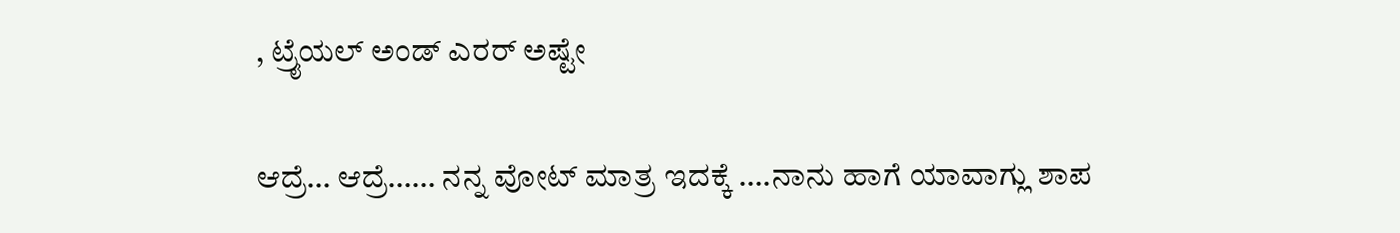, ಟ್ರೈಯಲ್ ಅಂಡ್ ಎರರ್ ಅಷ್ಟೇ

ಆದ್ರೆ… ಆದ್ರೆ…… ನನ್ನ ವೋಟ್ ಮಾತ್ರ ಇದಕ್ಕೆ ….ನಾನು ಹಾಗೆ ಯಾವಾಗ್ಲು ಶಾಪ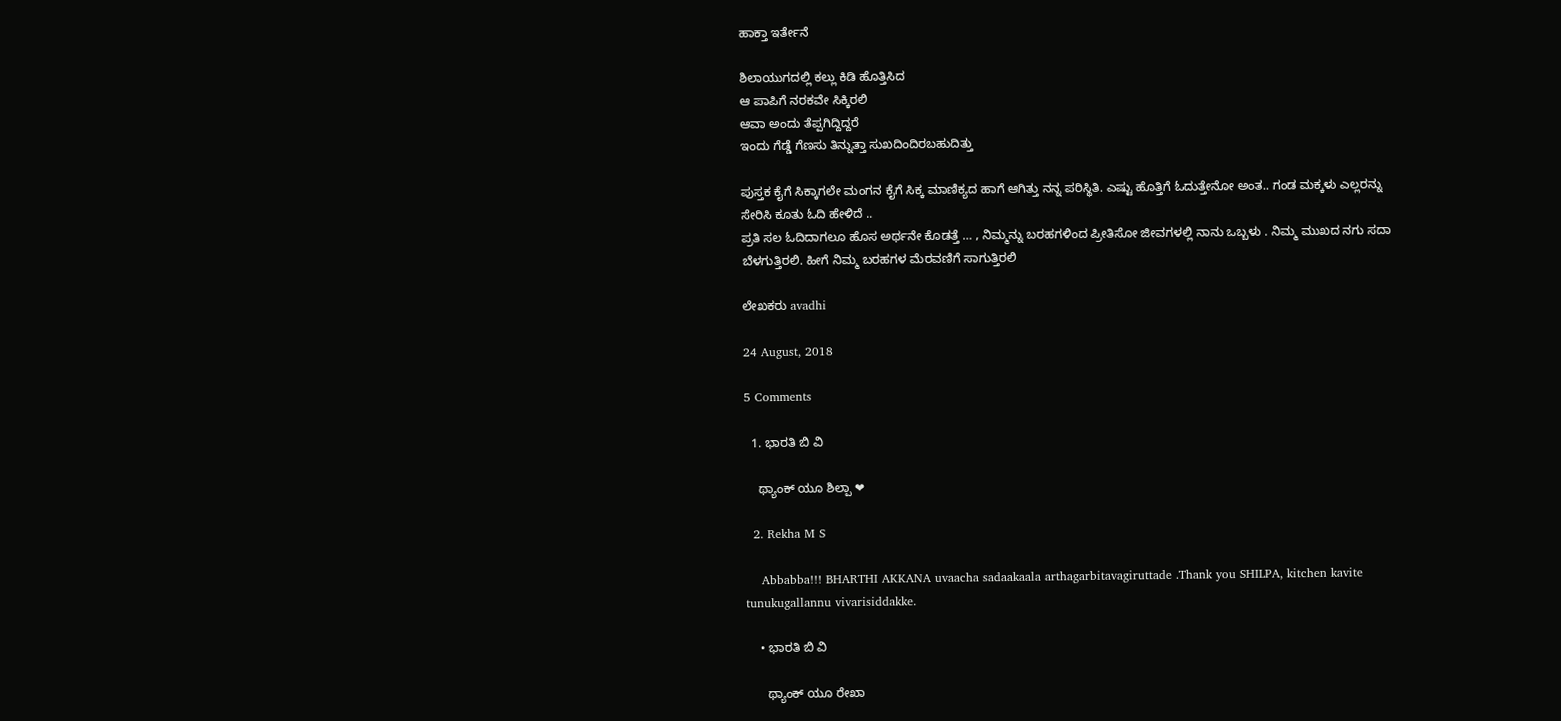ಹಾಕ್ತಾ ಇರ್ತೇನೆ

ಶಿಲಾಯುಗದಲ್ಲಿ ಕಲ್ಲು ಕಿಡಿ ಹೊತ್ತಿಸಿದ
ಆ ಪಾಪಿಗೆ ನರಕವೇ ಸಿಕ್ಕಿರಲಿ
ಆವಾ ಅಂದು ತೆಪ್ಪಗಿದ್ದಿದ್ದರೆ
ಇಂದು ಗೆಡ್ಡೆ ಗೆಣಸು ತಿನ್ನುತ್ತಾ ಸುಖದಿಂದಿರಬಹುದಿತ್ತು

ಪುಸ್ತಕ ಕೈಗೆ ಸಿಕ್ಕಾಗಲೇ ಮಂಗನ ಕೈಗೆ ಸಿಕ್ಕ ಮಾಣಿಕ್ಯದ ಹಾಗೆ ಆಗಿತ್ತು ನನ್ನ ಪರಿಸ್ಥಿತಿ. ಎಷ್ಟು ಹೊತ್ತಿಗೆ ಓದುತ್ತೇನೋ ಅಂತ.. ಗಂಡ ಮಕ್ಕಳು ಎಲ್ಲರನ್ನು ಸೇರಿಸಿ ಕೂತು ಓದಿ ಹೇಳಿದೆ ..
ಪ್ರತಿ ಸಲ ಓದಿದಾಗಲೂ ಹೊಸ ಅರ್ಥನೇ ಕೊಡತ್ತೆ … , ನಿಮ್ಮನ್ನು ಬರಹಗಳಿಂದ ಪ್ರೀತಿಸೋ ಜೀವಗಳಲ್ಲಿ ನಾನು ಒಬ್ಬಳು . ನಿಮ್ಮ ಮುಖದ ನಗು ಸದಾ ಬೆಳಗುತ್ತಿರಲಿ. ಹೀಗೆ ನಿಮ್ಮ ಬರಹಗಳ ಮೆರವಣಿಗೆ ಸಾಗುತ್ತಿರಲಿ

ಲೇಖಕರು avadhi

24 August, 2018

5 Comments

  1. ಭಾರತಿ ಬಿ ವಿ

    ಥ್ಯಾಂಕ್ ಯೂ ಶಿಲ್ಪಾ ❤

  2. Rekha M S

    Abbabba!!! BHARTHI AKKANA uvaacha sadaakaala arthagarbitavagiruttade .Thank you SHILPA, kitchen kavite tunukugallannu vivarisiddakke.

    • ಭಾರತಿ ಬಿ ವಿ

      ಥ್ಯಾಂಕ್ ಯೂ ರೇಖಾ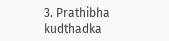3. Prathibha kudthadka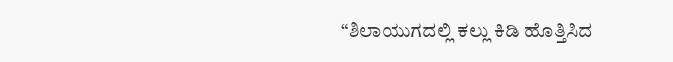“ಶಿಲಾಯುಗದಲ್ಲಿ ಕಲ್ಲು ಕಿಡಿ ಹೊತ್ತಿಸಿದ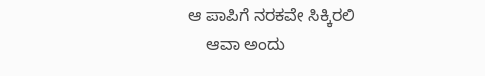ಆ ಪಾಪಿಗೆ ನರಕವೇ ಸಿಕ್ಕಿರಲಿ
    ಆವಾ ಅಂದು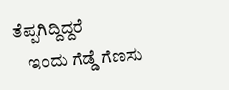ತೆಪ್ಪಗಿದ್ದಿದ್ದರೆ
    ಇಂದು ಗೆಡ್ಡೆ ಗೆಣಸು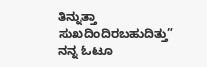ತಿನ್ನುತ್ತಾ ಸುಖದಿಂದಿರಬಹುದಿತ್ತು” ನನ್ನ ಓಟೂ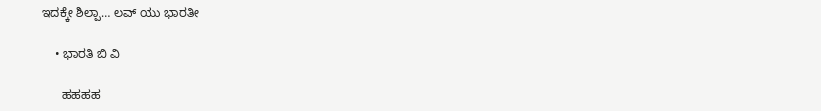ಇದಕ್ಕೇ ಶಿಲ್ಪಾ… ಲವ್ ಯು ಭಾರತೀ

    • ಭಾರತಿ ಬಿ ವಿ

      ಹಹಹಹ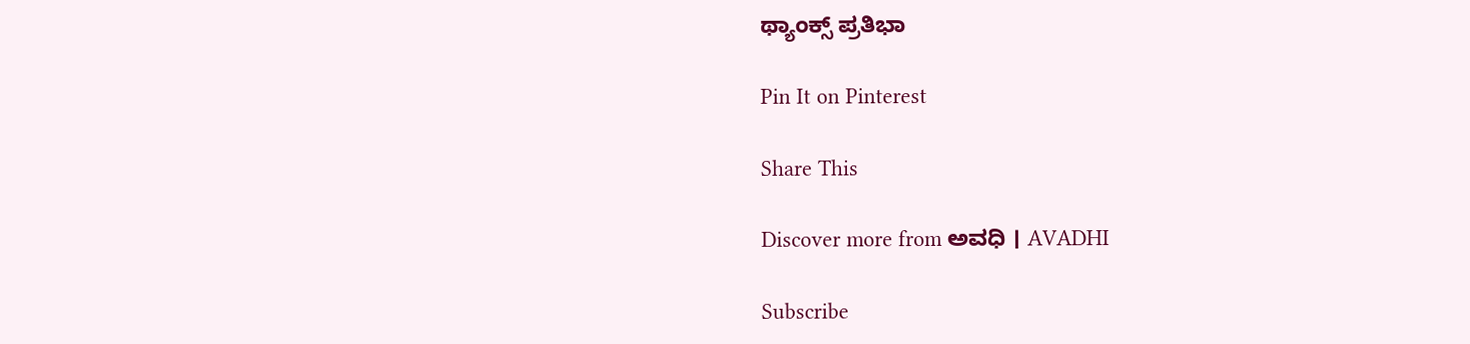ಥ್ಯಾಂಕ್ಸ್ ಪ್ರತಿಭಾ

Pin It on Pinterest

Share This

Discover more from ಅವಧಿ । AVADHI

Subscribe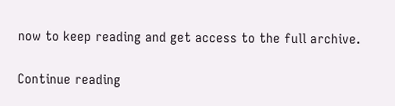now to keep reading and get access to the full archive.

Continue reading